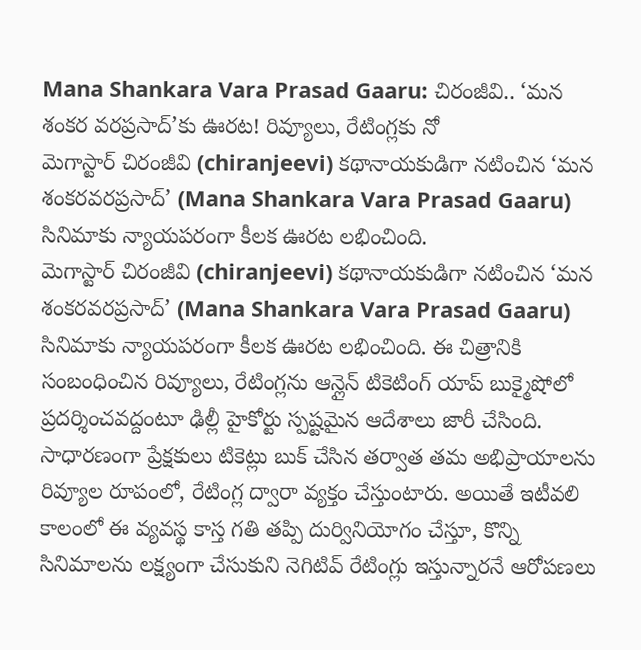Mana Shankara Vara Prasad Gaaru: చిరంజీవి.. ‘మన శంకర వరప్రసాద్’కు ఊరట! రివ్యూలు, రేటింగ్లకు నో
మెగాస్టార్ చిరంజీవి (chiranjeevi) కథానాయకుడిగా నటించిన ‘మన శంకరవరప్రసాద్’ (Mana Shankara Vara Prasad Gaaru) సినిమాకు న్యాయపరంగా కీలక ఊరట లభించింది.
మెగాస్టార్ చిరంజీవి (chiranjeevi) కథానాయకుడిగా నటించిన ‘మన శంకరవరప్రసాద్’ (Mana Shankara Vara Prasad Gaaru) సినిమాకు న్యాయపరంగా కీలక ఊరట లభించింది. ఈ చిత్రానికి సంబంధించిన రివ్యూలు, రేటింగ్లను ఆన్లైన్ టికెటింగ్ యాప్ బుక్మైషోలో ప్రదర్శించవద్దంటూ ఢిల్లీ హైకోర్టు స్పష్టమైన ఆదేశాలు జారీ చేసింది.
సాధారణంగా ప్రేక్షకులు టికెట్లు బుక్ చేసిన తర్వాత తమ అభిప్రాయాలను రివ్యూల రూపంలో, రేటింగ్ల ద్వారా వ్యక్తం చేస్తుంటారు. అయితే ఇటీవలి కాలంలో ఈ వ్యవస్థ కాస్త గతి తప్పి దుర్వినియోగం చేస్తూ, కొన్ని సినిమాలను లక్ష్యంగా చేసుకుని నెగిటివ్ రేటింగ్లు ఇస్తున్నారనే ఆరోపణలు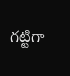గట్టిగా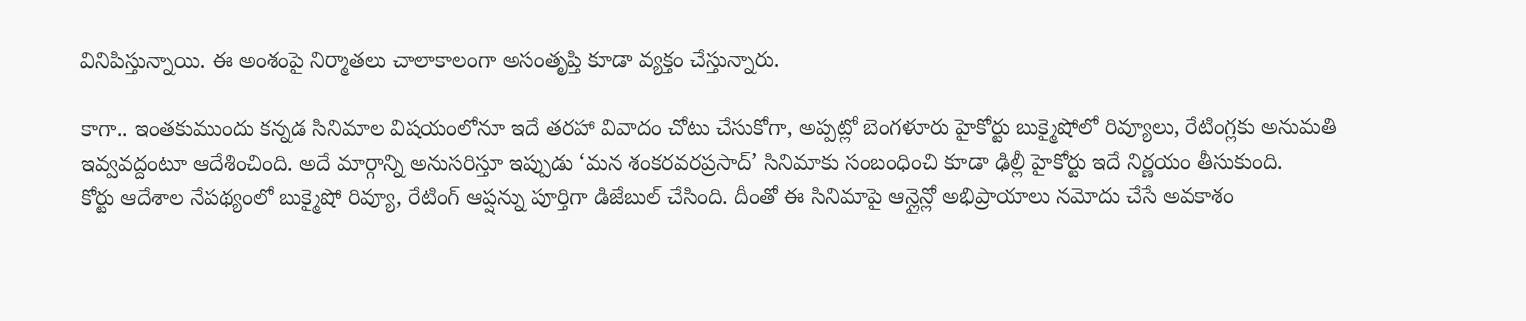వినిపిస్తున్నాయి. ఈ అంశంపై నిర్మాతలు చాలాకాలంగా అసంతృప్తి కూడా వ్యక్తం చేస్తున్నారు.

కాగా.. ఇంతకుముందు కన్నడ సినిమాల విషయంలోనూ ఇదే తరహా వివాదం చోటు చేసుకోగా, అప్పట్లో బెంగళూరు హైకోర్టు బుక్మైషోలో రివ్యూలు, రేటింగ్లకు అనుమతి ఇవ్వవద్దంటూ ఆదేశించింది. అదే మార్గాన్ని అనుసరిస్తూ ఇప్పుడు ‘మన శంకరవరప్రసాద్’ సినిమాకు సంబంధించి కూడా ఢిల్లీ హైకోర్టు ఇదే నిర్ణయం తీసుకుంది.
కోర్టు ఆదేశాల నేపథ్యంలో బుక్మైషో రివ్యూ, రేటింగ్ ఆప్షన్ను పూర్తిగా డిజేబుల్ చేసింది. దీంతో ఈ సినిమాపై ఆన్లైన్లో అభిప్రాయాలు నమోదు చేసే అవకాశం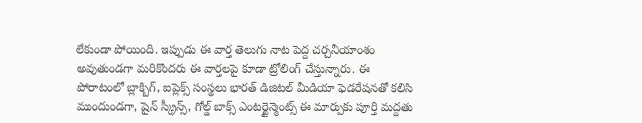లేకుండా పోయింది. ఇప్పుడు ఈ వార్త తెలుగు నాట పెద్ద చర్చనీయాంశం అవుతుండగా మరికొందరు ఈ వార్తలపై కూడా ట్రోలింగ్ చేస్తున్నారు. ఈ పోరాటంలో బ్లాక్బిగ్, ఐప్లెక్స్ సంస్థలు భారత్ డిజిటల్ మీడియా ఫెడరేషనతో కలిసి ముందుండగా, షైన్ స్క్రీన్స్, గోల్డ్ బాక్స్ ఎంటర్టైన్మెంట్స్ ఈ మార్పుకు పూర్తి మద్దతు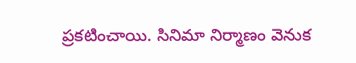ప్రకటించాయి. సినిమా నిర్మాణం వెనుక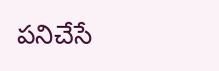పనిచేసే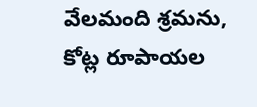వేలమంది శ్రమను, కోట్ల రూపాయల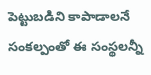పెట్టుబడిని కాపాడాలనే సంకల్పంతో ఈ సంస్థలన్నీ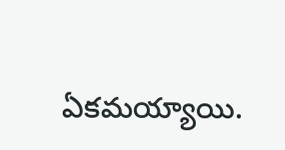ఏకమయ్యాయి.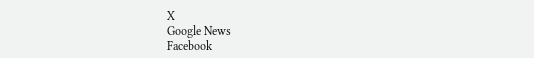X
Google News
Facebook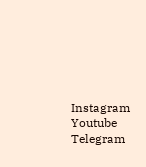Instagram
Youtube
Telegram